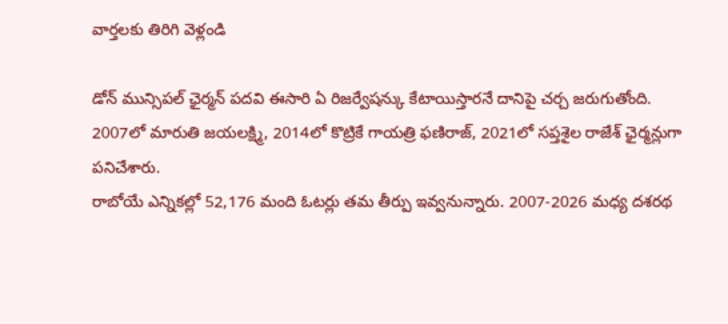వార్తలకు తిరిగి వెళ్లండి

డోన్ మున్సిపల్ ఛైర్మన్ పదవి ఈసారి ఏ రిజర్వేషన్కు కేటాయిస్తారనే దానిపై చర్చ జరుగుతోంది. 2007లో మారుతి జయలక్ష్మి, 2014లో కొట్రికే గాయత్రి ఫణిరాజ్, 2021లో సప్తశైల రాజేశ్ ఛైర్మన్లుగా పనిచేశారు.
రాబోయే ఎన్నికల్లో 52,176 మంది ఓటర్లు తమ తీర్పు ఇవ్వనున్నారు. 2007-2026 మధ్య దశరథ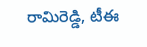రామిరెడ్డి, టీఈ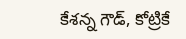కేశన్న గౌడ్, కోట్రికే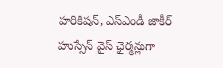హరికిషన్, ఎస్ఎండీ జాకీర్ హుస్సేన్ వైస్ ఛైర్మన్లుగా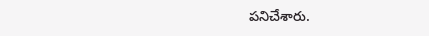పనిచేశారు.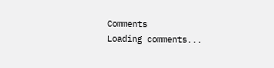Comments
Loading comments...